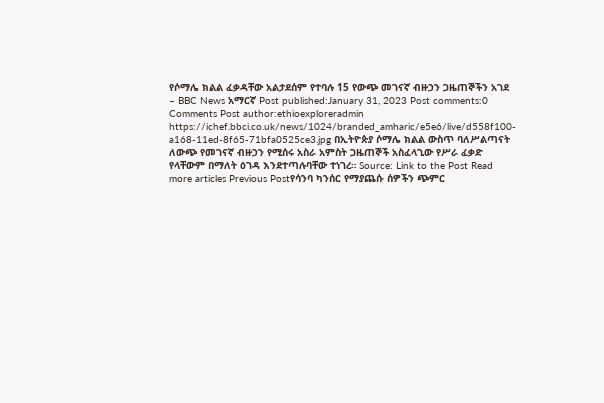የሶማሌ ክልል ፈቃዳቸው አልታደሰም የተባሉ 15 የውጭ መገናኛ ብዙኃን ጋዜጠኞችን አገደ – BBC News አማርኛ Post published:January 31, 2023 Post comments:0 Comments Post author:ethioexploreradmin https://ichef.bbci.co.uk/news/1024/branded_amharic/e5e6/live/d558f100-a168-11ed-8f65-71bfa0525ce3.jpg በኢትዮጵያ ሶማሌ ክልል ውስጥ ባለሥልጣናት ለውጭ የመገናኛ ብዙኃን የሚሰሩ አስራ አምስት ጋዜጠኞች አስፈላጊው የሥራ ፈቃድ የላቸውም በማለት ዕገዳ እንደተጣሉባቸው ተነገረ። Source: Link to the Post Read more articles Previous Postየሳንባ ካንሰር የማያጨሱ ሰዎችን ጭምር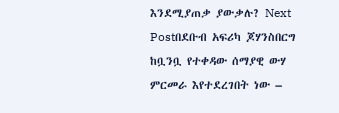እንደሚያጠቃ ያውቃሉ? Next Postበደቡብ አፍሪካ ጆሃንስበርግ ከቧንቧ የተቀዳው ሰማያዊ ውሃ ምርመራ እየተደረገበት ነው –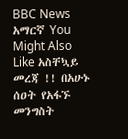BBC News አማርኛ You Might Also Like አስቸኳይ መረጃ !! በአሁኑ ሰዐት የአፋኙ መንግስት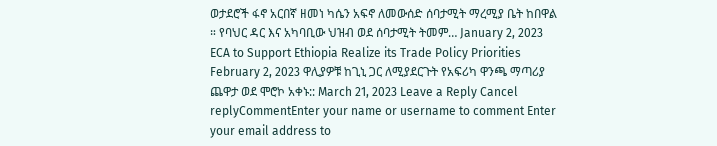ወታደሮች ፋኖ አርበኛ ዘመነ ካሴን አፍኖ ለመውሰድ ሰባታሚት ማረሚያ ቤት ከበዋል ። የባህር ዳር እና አካባቢው ህዝብ ወደ ሰባታሚት ትመም… January 2, 2023 ECA to Support Ethiopia Realize its Trade Policy Priorities February 2, 2023 ዋሊያዎቹ ከጊኒ ጋር ለሚያደርጉት የአፍሪካ ዋንጫ ማጣሪያ ጨዋታ ወደ ሞሮኮ አቀኑ:: March 21, 2023 Leave a Reply Cancel replyCommentEnter your name or username to comment Enter your email address to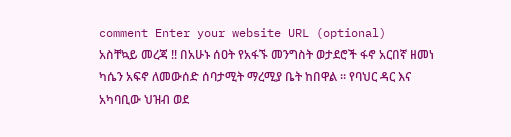comment Enter your website URL (optional)
አስቸኳይ መረጃ !! በአሁኑ ሰዐት የአፋኙ መንግስት ወታደሮች ፋኖ አርበኛ ዘመነ ካሴን አፍኖ ለመውሰድ ሰባታሚት ማረሚያ ቤት ከበዋል ። የባህር ዳር እና አካባቢው ህዝብ ወደ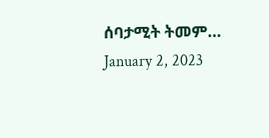ሰባታሚት ትመም… January 2, 2023